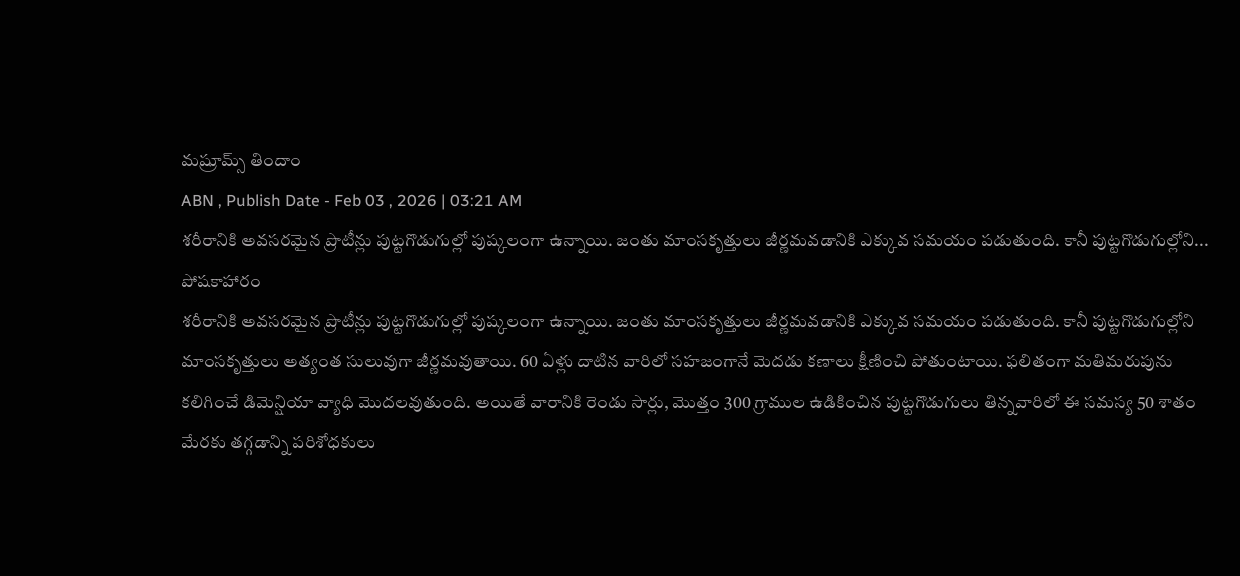మష్రూమ్స్ తిందాం
ABN , Publish Date - Feb 03 , 2026 | 03:21 AM
శరీరానికి అవసరమైన ప్రొటీన్లు పుట్టగొడుగుల్లో పుష్కలంగా ఉన్నాయి. జంతు మాంసకృత్తులు జీర్ణమవడానికి ఎక్కువ సమయం పడుతుంది. కానీ పుట్టగొడుగుల్లోని...
పోషకాహారం
శరీరానికి అవసరమైన ప్రొటీన్లు పుట్టగొడుగుల్లో పుష్కలంగా ఉన్నాయి. జంతు మాంసకృత్తులు జీర్ణమవడానికి ఎక్కువ సమయం పడుతుంది. కానీ పుట్టగొడుగుల్లోని మాంసకృత్తులు అత్యంత సులువుగా జీర్ణమవుతాయి. 60 ఏళ్లు దాటిన వారిలో సహజంగానే మెదడు కణాలు క్షీణించి పోతుంటాయి. ఫలితంగా మతిమరుపును కలిగించే డిమెన్షియా వ్యాధి మొదలవుతుంది. అయితే వారానికి రెండు సార్లు, మొత్తం 300 గ్రాముల ఉడికించిన పుట్టగొడుగులు తిన్నవారిలో ఈ సమస్య 50 శాతం మేరకు తగ్గడాన్ని పరిశోధకులు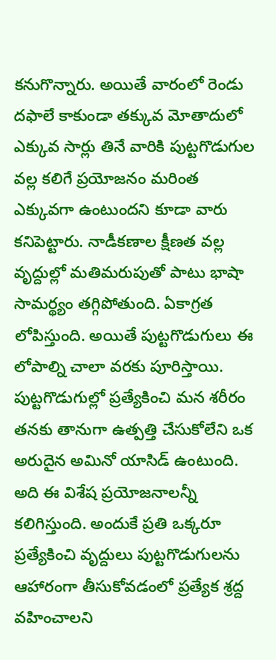కనుగొన్నారు. అయితే వారంలో రెండు దఫాలే కాకుండా తక్కువ మోతాదులో ఎక్కువ సార్లు తినే వారికి పుట్టగొడుగుల వల్ల కలిగే ప్రయోజనం మరింత ఎక్కువగా ఉంటుందని కూడా వారు కనిపెట్టారు. నాడీకణాల క్షీణత వల్ల వృద్దుల్లో మతిమరుపుతో పాటు భాషా సామర్థ్యం తగ్గిపోతుంది. ఏకాగ్రత లోపిస్తుంది. అయితే పుట్టగొడుగులు ఈ లోపాల్ని చాలా వరకు పూరిస్తాయి. పుట్టగొడుగుల్లో ప్రత్యేకించి మన శరీరం తనకు తానుగా ఉత్పత్తి చేసుకోలేని ఒక అరుదైన అమినో యాసిడ్ ఉంటుంది. అది ఈ విశేష ప్రయోజనాలన్నీ కలిగిస్తుంది. అందుకే ప్రతి ఒక్కరూ ప్రత్యేకించి వృద్దులు పుట్టగొడుగులను ఆహారంగా తీసుకోవడంలో ప్రత్యేక శ్రద్ద వహించాలని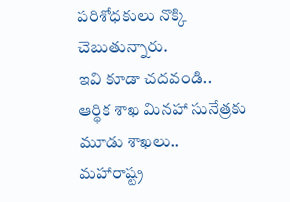పరిశోధకులు నొక్కి చెబుతున్నారు.
ఇవి కూడా చదవండి..
ఆర్థిక శాఖ మినహా సునేత్రకు మూడు శాఖలు..
మహారాష్ట్ర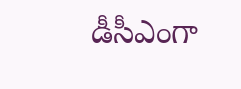డీసీఎంగా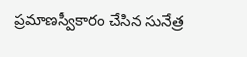ప్రమాణస్వీకారం చేసిన సునేత్ర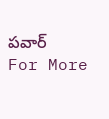పవార్
For More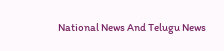National News And Telugu News